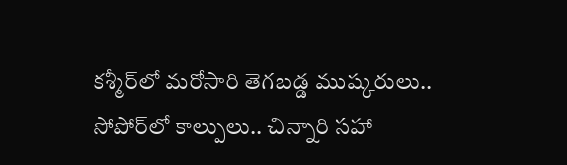కశ్మీర్‌లో మరోసారి తెగబడ్డ ముష్కరులు.. సోపోర్‌లో కాల్పులు.. చిన్నారి సహా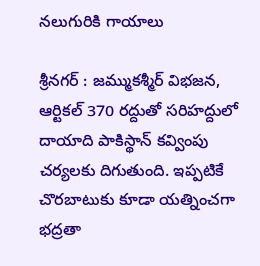నలుగురికి గాయాలు

శ్రీనగర్ : జమ్ముకశ్మీర్ విభజన, ఆర్టికల్ 370 రద్దుతో సరిహద్దులో దాయాది పాకిస్థాన్ కవ్వింపు చర్యలకు దిగుతుంది. ఇప్పటికే చొరబాటుకు కూడా యత్నించగా భద్రతా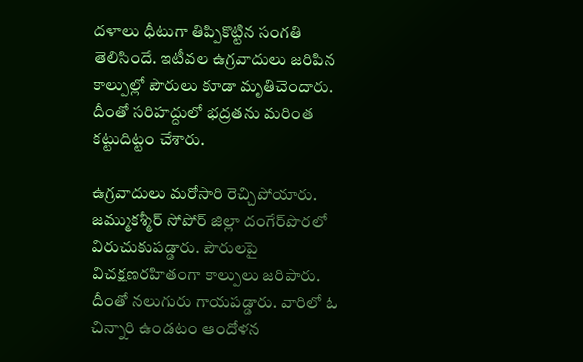దళాలు ధీటుగా తిప్పికొట్టిన సంగతి తెలిసిందే. ఇటీవల ఉగ్రవాదులు జరిపిన కాల్పుల్లో పౌరులు కూడా మృతిచెందారు. దీంతో సరిహద్దులో భద్రతను మరింత కట్టుదిట్టం చేశారు.

ఉగ్రవాదులు మరోసారి రెచ్చిపోయారు. జమ్ముకశ్మీర్‌ సోపోర్ జిల్లా దంగేర్‌పొరలో విరుచుకుపడ్డారు. పౌరులపై విచక్షణరహితంగా కాల్పులు జరిపారు. దీంతో నలుగురు గాయపడ్డారు. వారిలో ఓ చిన్నారి ఉండటం ఆందోళన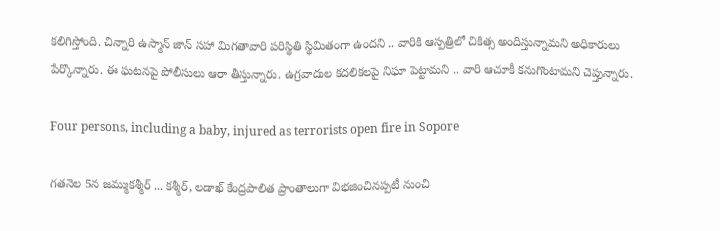కలిగిస్తోంది. చిన్నారి ఉస్మాన్ జాన్ సహా మిగతావారి పరిస్థితి స్థిమితంగా ఉందని .. వారికి ఆస్పత్రిలో చికిత్స అందిస్తున్నామని అధికారులు పేర్కొన్నారు. ఈ ఘటనపై పోలీసులు ఆరా తీస్తున్నారు. ఉగ్రవాదుల కదలికలపై నిఘా పెట్టామని .. వారి ఆచూకీ కనుగొంటామని చెప్తున్నారు.

Four persons, including a baby, injured as terrorists open fire in Sopore

గతనెల 5న జమ్ముకశ్మీర్ ... కశ్మీర్, లడాఖ్ కేంద్రపాలిత ప్రాంతాలుగా విభజించినప్పటీ నుంచి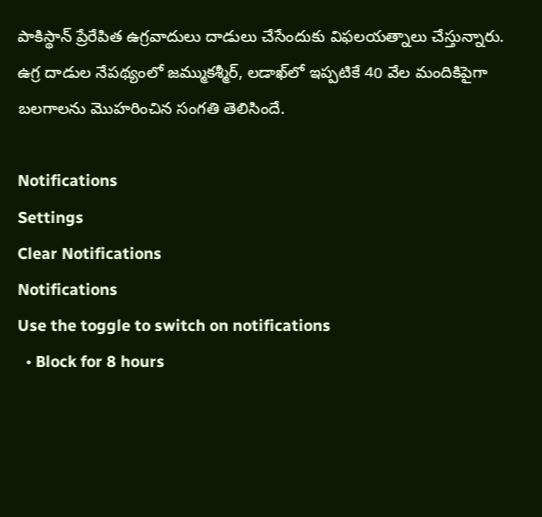పాకిస్థాన్ ప్రేరేపిత ఉగ్రవాదులు దాడులు చేసేందుకు విఫలయత్నాలు చేస్తున్నారు. ఉగ్ర దాడుల నేపథ్యంలో జమ్ముకశ్మీర్, లడాఖ్‌లో ఇప్పటికే 40 వేల మందికిపైగా బలగాలను మొహరించిన సంగతి తెలిసిందే.

Notifications
Settings
Clear Notifications
Notifications
Use the toggle to switch on notifications
  • Block for 8 hours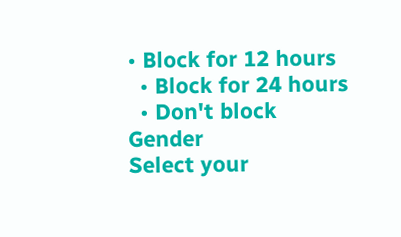• Block for 12 hours
  • Block for 24 hours
  • Don't block
Gender
Select your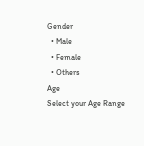Gender
  • Male
  • Female
  • Others
Age
Select your Age Range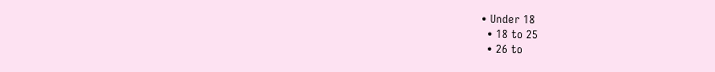• Under 18
  • 18 to 25
  • 26 to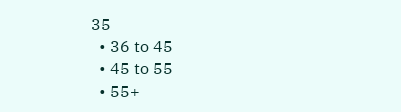35
  • 36 to 45
  • 45 to 55
  • 55+